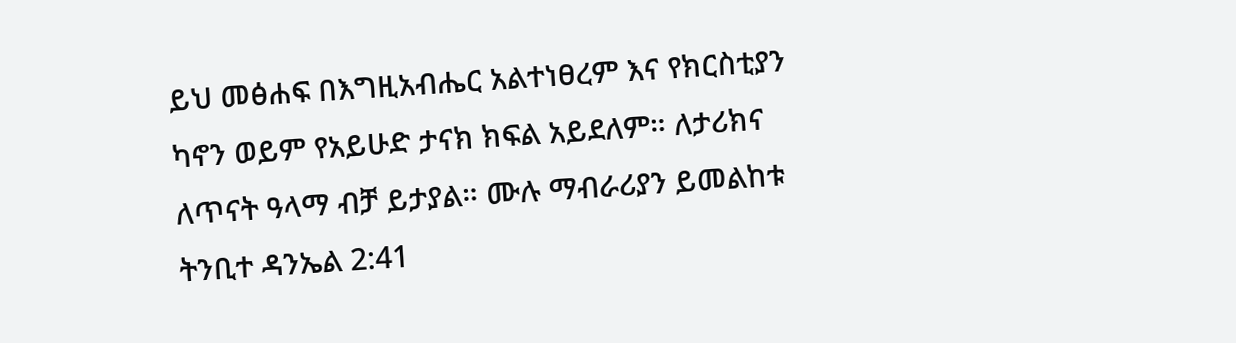ይህ መፅሐፍ በእግዚአብሔር አልተነፀረም እና የክርስቲያን ካኖን ወይም የአይሁድ ታናክ ክፍል አይደለም። ለታሪክና ለጥናት ዓላማ ብቻ ይታያል። ሙሉ ማብራሪያን ይመልከቱ ትንቢተ ዳንኤል 2:41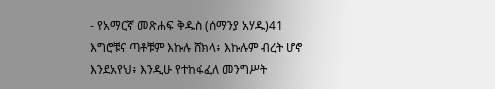- የአማርኛ መጽሐፍ ቅዱስ (ሰማንያ አሃዱ)41 እግሮቹና ጣቶቹም እኩሉ ሸክላ፥ እኩሉም ብረት ሆኖ እንደአየህ፥ እንዲሁ የተከፋፈለ መንግሥት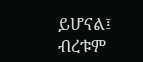ይሆናል፤ ብረቱም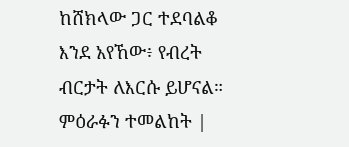ከሸክላው ጋር ተደባልቆ እንደ አየኸው፥ የብረት ብርታት ለእርሱ ይሆናል። ምዕራፉን ተመልከት |